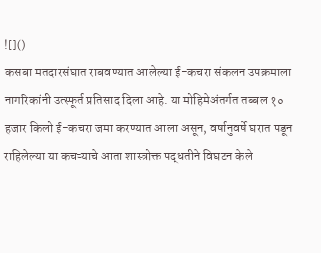![]()
कसबा मतदारसंघात राबवण्यात आलेल्या ई-कचरा संकलन उपक्रमाला नागरिकांनी उत्स्फूर्त प्रतिसाद दिला आहे. या मोहिमेअंतर्गत तब्बल १० हजार किलो ई-कचरा जमा करण्यात आला असून, वर्षानुवर्षे घरात पडून राहिलेल्या या कचऱ्याचे आता शास्त्रोक्त पद्धतीने विघटन केले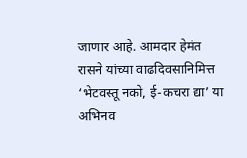जाणार आहे. आमदार हेमंत रासने यांच्या वाढदिवसानिमित्त ‘भेटवस्तू नको, ई-कचरा द्या’ या अभिनव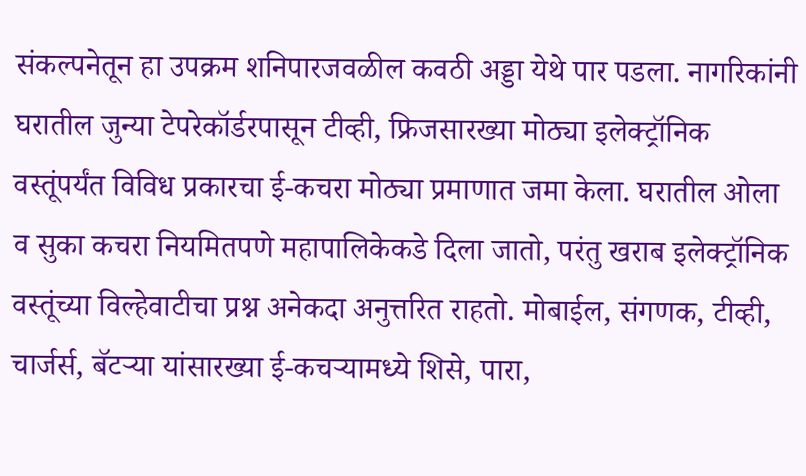संकल्पनेतून हा उपक्रम शनिपारजवळील कवठी अड्डा येथे पार पडला. नागरिकांनी घरातील जुन्या टेपरेकॉर्डरपासून टीव्ही, फ्रिजसारख्या मोठ्या इलेक्ट्रॉनिक वस्तूंपर्यंत विविध प्रकारचा ई-कचरा मोठ्या प्रमाणात जमा केला. घरातील ओला व सुका कचरा नियमितपणे महापालिकेकडे दिला जातो, परंतु खराब इलेक्ट्रॉनिक वस्तूंच्या विल्हेवाटीचा प्रश्न अनेकदा अनुत्तरित राहतो. मोबाईल, संगणक, टीव्ही, चार्जर्स, बॅटऱ्या यांसारख्या ई-कचऱ्यामध्ये शिसे, पारा,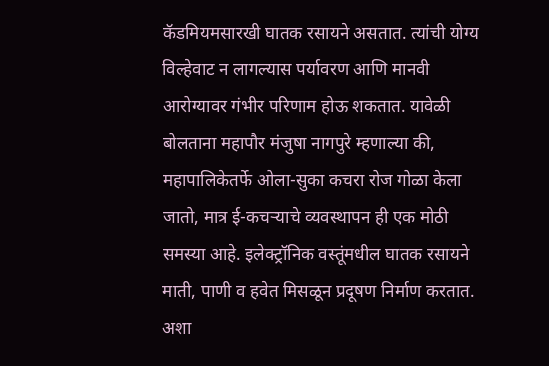कॅडमियमसारखी घातक रसायने असतात. त्यांची योग्य विल्हेवाट न लागल्यास पर्यावरण आणि मानवी आरोग्यावर गंभीर परिणाम होऊ शकतात. यावेळी बोलताना महापौर मंजुषा नागपुरे म्हणाल्या की, महापालिकेतर्फे ओला-सुका कचरा रोज गोळा केला जातो, मात्र ई-कचऱ्याचे व्यवस्थापन ही एक मोठी समस्या आहे. इलेक्ट्रॉनिक वस्तूंमधील घातक रसायने माती, पाणी व हवेत मिसळून प्रदूषण निर्माण करतात. अशा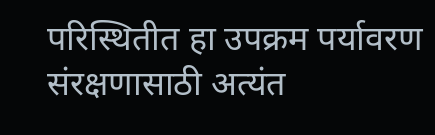परिस्थितीत हा उपक्रम पर्यावरण संरक्षणासाठी अत्यंत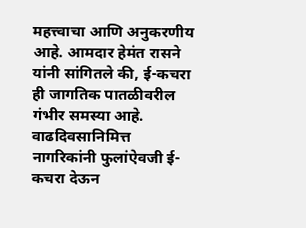महत्त्वाचा आणि अनुकरणीय आहे. आमदार हेमंत रासने यांनी सांगितले की, ई-कचरा ही जागतिक पातळीवरील गंभीर समस्या आहे. वाढदिवसानिमित्त नागरिकांनी फुलांऐवजी ई-कचरा देऊन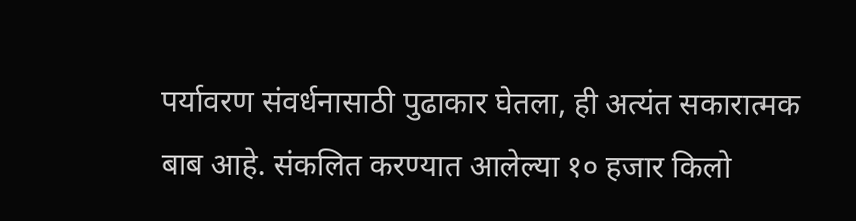पर्यावरण संवर्धनासाठी पुढाकार घेतला, ही अत्यंत सकारात्मक बाब आहे. संकलित करण्यात आलेल्या १० हजार किलो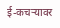ई-कचऱ्यावर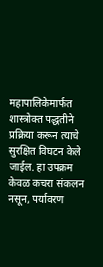महापालिकेमार्फत शास्त्रोक्त पद्धतीने प्रक्रिया करून त्याचे सुरक्षित विघटन केले जाईल. हा उपक्रम केवळ कचरा संकलन नसून, पर्यावरण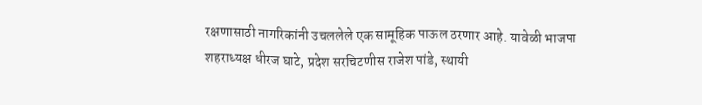रक्षणासाठी नागरिकांनी उचललेले एक सामूहिक पाऊल ठरणार आहे. यावेळी भाजपा शहराध्यक्ष धीरज घाटे, प्रदेश सरचिटणीस राजेश पांडे, स्थायी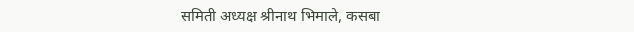समिती अध्यक्ष श्रीनाथ भिमाले, कसबा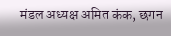मंडल अध्यक्ष अमित कंक, छगन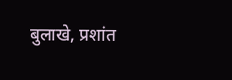बुलाखे, प्रशांत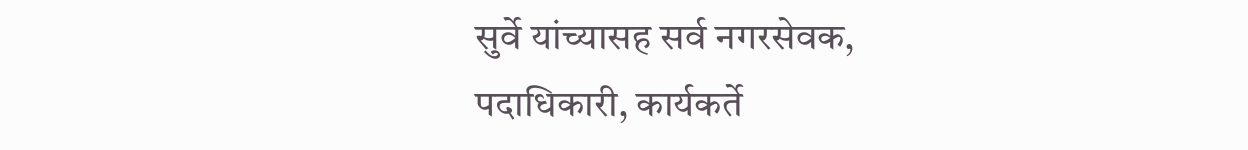सुर्वे यांच्यासह सर्व नगरसेवक, पदाधिकारी, कार्यकर्ते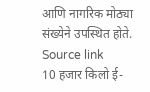आणि नागरिक मोठ्या संख्येने उपस्थित होते.
Source link
10 हजार किलो ई-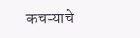कचऱ्याचे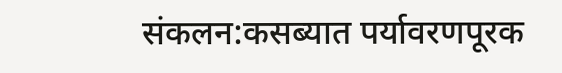संकलन:कसब्यात पर्यावरणपूरक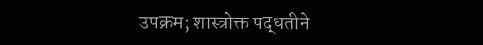उपक्रम; शास्त्रोक्त पद्धतीने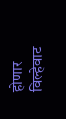होणार विल्हेवाट